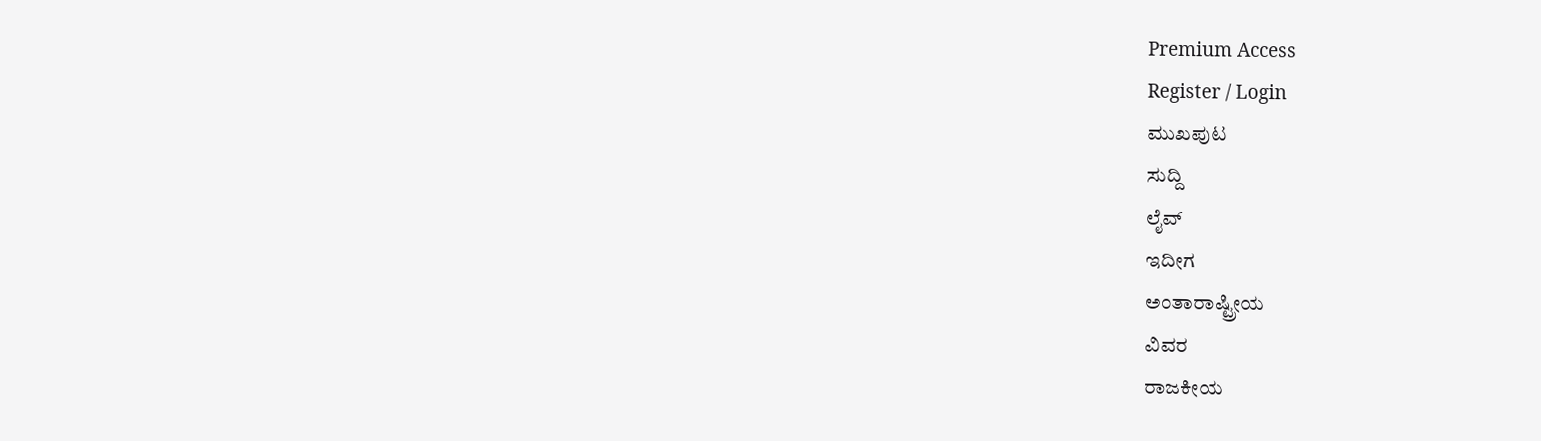Premium Access
Register / Login
ಮುಖಪುಟ
ಸುದ್ದಿ
ಲೈವ್
ಇದೀಗ
ಅಂತಾರಾಷ್ಟ್ರೀಯ
ವಿವರ
ರಾಜಕೀಯ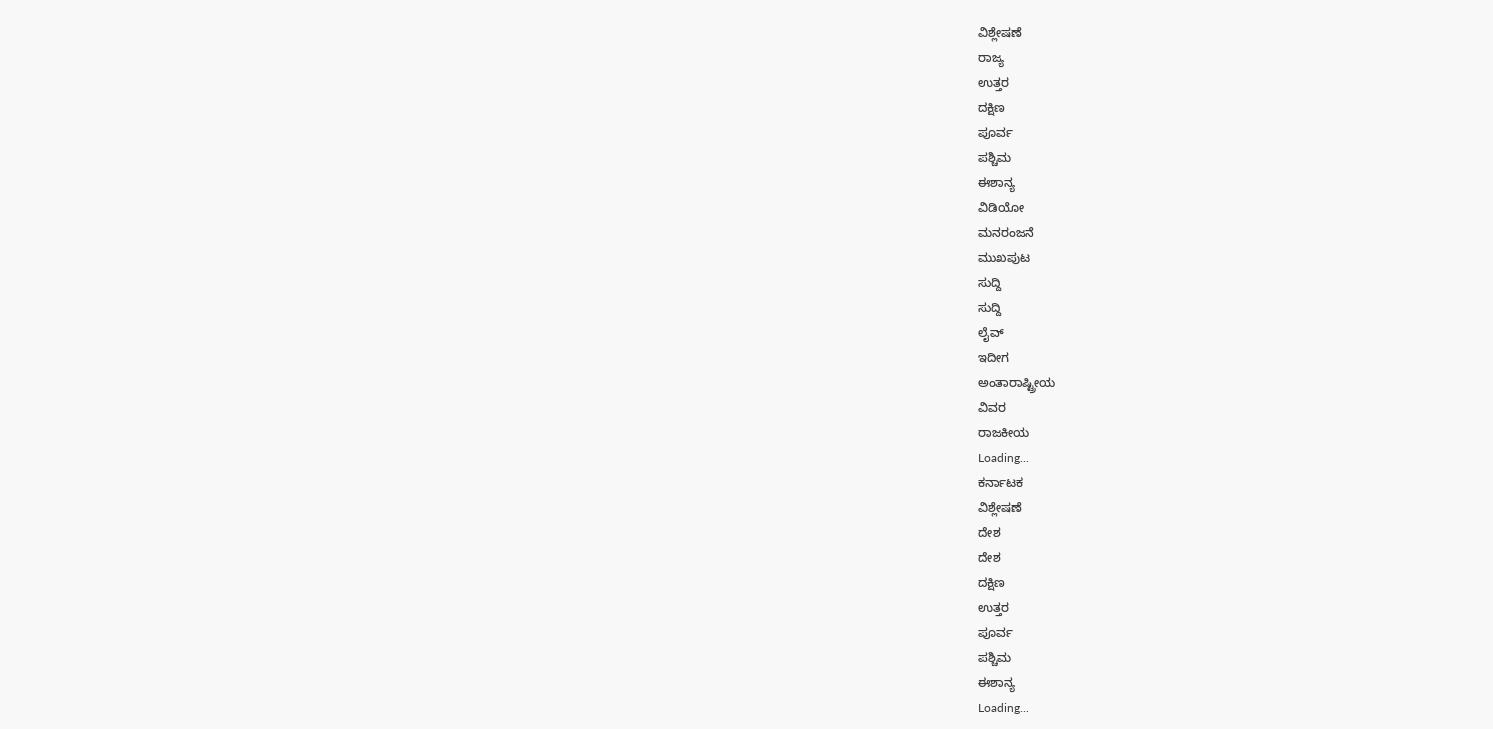ವಿಶ್ಲೇಷಣೆ
ರಾಜ್ಯ
ಉತ್ತರ
ದಕ್ಷಿಣ
ಪೂರ್ವ
ಪಶ್ಚಿಮ
ಈಶಾನ್ಯ
ವಿಡಿಯೋ
ಮನರಂಜನೆ
ಮುಖಪುಟ
ಸುದ್ದಿ
ಸುದ್ದಿ
ಲೈವ್
ಇದೀಗ
ಅಂತಾರಾಷ್ಟ್ರೀಯ
ವಿವರ
ರಾಜಕೀಯ
Loading...
ಕರ್ನಾಟಕ
ವಿಶ್ಲೇಷಣೆ
ದೇಶ
ದೇಶ
ದಕ್ಷಿಣ
ಉತ್ತರ
ಪೂರ್ವ
ಪಶ್ಚಿಮ
ಈಶಾನ್ಯ
Loading...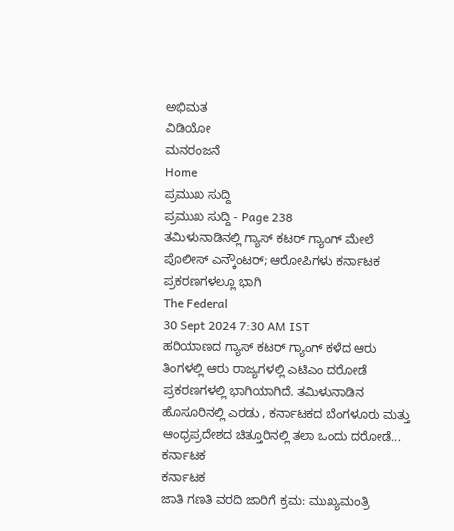ಅಭಿಮತ
ವಿಡಿಯೋ
ಮನರಂಜನೆ
Home
ಪ್ರಮುಖ ಸುದ್ದಿ
ಪ್ರಮುಖ ಸುದ್ದಿ - Page 238
ತಮಿಳುನಾಡಿನಲ್ಲಿ ಗ್ಯಾಸ್ ಕಟರ್ ಗ್ಯಾಂಗ್ ಮೇಲೆ ಪೊಲೀಸ್ ಎನ್ಕೌಂಟರ್; ಆರೋಪಿಗಳು ಕರ್ನಾಟಕ ಪ್ರಕರಣಗಳಲ್ಲೂ ಭಾಗಿ
The Federal
30 Sept 2024 7:30 AM IST
ಹರಿಯಾಣದ ಗ್ಯಾಸ್ ಕಟರ್ ಗ್ಯಾಂಗ್ ಕಳೆದ ಆರು ತಿಂಗಳಲ್ಲಿ ಆರು ರಾಜ್ಯಗಳಲ್ಲಿ ಎಟಿಎಂ ದರೋಡೆ ಪ್ರಕರಣಗಳಲ್ಲಿ ಭಾಗಿಯಾಗಿದೆ. ತಮಿಳುನಾಡಿನ ಹೊಸೂರಿನಲ್ಲಿ ಎರಡು , ಕರ್ನಾಟಕದ ಬೆಂಗಳೂರು ಮತ್ತು ಆಂಧ್ರಪ್ರದೇಶದ ಚಿತ್ತೂರಿನಲ್ಲಿ ತಲಾ ಒಂದು ದರೋಡೆ...
ಕರ್ನಾಟಕ
ಕರ್ನಾಟಕ
ಜಾತಿ ಗಣತಿ ವರದಿ ಜಾರಿಗೆ ಕ್ರಮ: ಮುಖ್ಯಮಂತ್ರಿ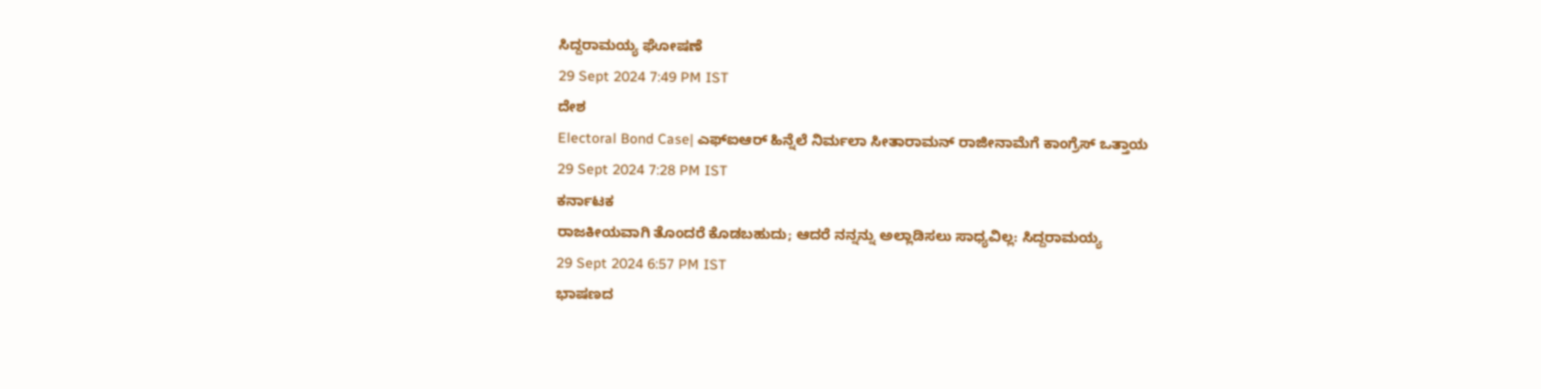ಸಿದ್ದರಾಮಯ್ಯ ಘೋಷಣೆ
29 Sept 2024 7:49 PM IST
ದೇಶ
Electoral Bond Case| ಎಫ್ಐಆರ್ ಹಿನ್ನೆಲೆ ನಿರ್ಮಲಾ ಸೀತಾರಾಮನ್ ರಾಜೀನಾಮೆಗೆ ಕಾಂಗ್ರೆಸ್ ಒತ್ತಾಯ
29 Sept 2024 7:28 PM IST
ಕರ್ನಾಟಕ
ರಾಜಕೀಯವಾಗಿ ತೊಂದರೆ ಕೊಡಬಹುದು; ಆದರೆ ನನ್ನನ್ನು ಅಲ್ಲಾಡಿಸಲು ಸಾಧ್ಯವಿಲ್ಲ: ಸಿದ್ದರಾಮಯ್ಯ
29 Sept 2024 6:57 PM IST
ಭಾಷಣದ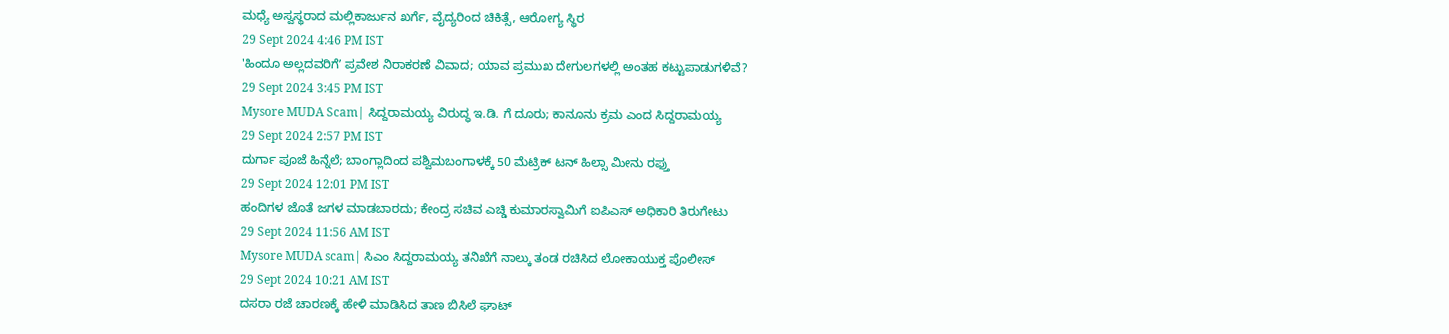ಮಧ್ಯೆ ಅಸ್ವಸ್ಥರಾದ ಮಲ್ಲಿಕಾರ್ಜುನ ಖರ್ಗೆ, ವೈದ್ಯರಿಂದ ಚಿಕಿತ್ಸೆ, ಆರೋಗ್ಯ ಸ್ಥಿರ
29 Sept 2024 4:46 PM IST
'ಹಿಂದೂ ಅಲ್ಲದವರಿಗೆʼ ಪ್ರವೇಶ ನಿರಾಕರಣೆ ವಿವಾದ; ಯಾವ ಪ್ರಮುಖ ದೇಗುಲಗಳಲ್ಲಿ ಅಂತಹ ಕಟ್ಟುಪಾಡುಗಳಿವೆ?
29 Sept 2024 3:45 PM IST
Mysore MUDA Scam| ಸಿದ್ದರಾಮಯ್ಯ ವಿರುದ್ಧ ಇ.ಡಿ. ಗೆ ದೂರು; ಕಾನೂನು ಕ್ರಮ ಎಂದ ಸಿದ್ದರಾಮಯ್ಯ
29 Sept 2024 2:57 PM IST
ದುರ್ಗಾ ಪೂಜೆ ಹಿನ್ನೆಲೆ; ಬಾಂಗ್ಲಾದಿಂದ ಪಶ್ವಿಮಬಂಗಾಳಕ್ಕೆ 50 ಮೆಟ್ರಿಕ್ ಟನ್ ಹಿಲ್ಸಾ ಮೀನು ರಫ್ತು
29 Sept 2024 12:01 PM IST
ಹಂದಿಗಳ ಜೊತೆ ಜಗಳ ಮಾಡಬಾರದು; ಕೇಂದ್ರ ಸಚಿವ ಎಚ್ಡಿ ಕುಮಾರಸ್ವಾಮಿಗೆ ಐಪಿಎಸ್ ಅಧಿಕಾರಿ ತಿರುಗೇಟು
29 Sept 2024 11:56 AM IST
Mysore MUDA scam| ಸಿಎಂ ಸಿದ್ದರಾಮಯ್ಯ ತನಿಖೆಗೆ ನಾಲ್ಕು ತಂಡ ರಚಿಸಿದ ಲೋಕಾಯುಕ್ತ ಪೊಲೀಸ್
29 Sept 2024 10:21 AM IST
ದಸರಾ ರಜೆ ಚಾರಣಕ್ಕೆ ಹೇಳಿ ಮಾಡಿಸಿದ ತಾಣ ಬಿಸಿಲೆ ಘಾಟ್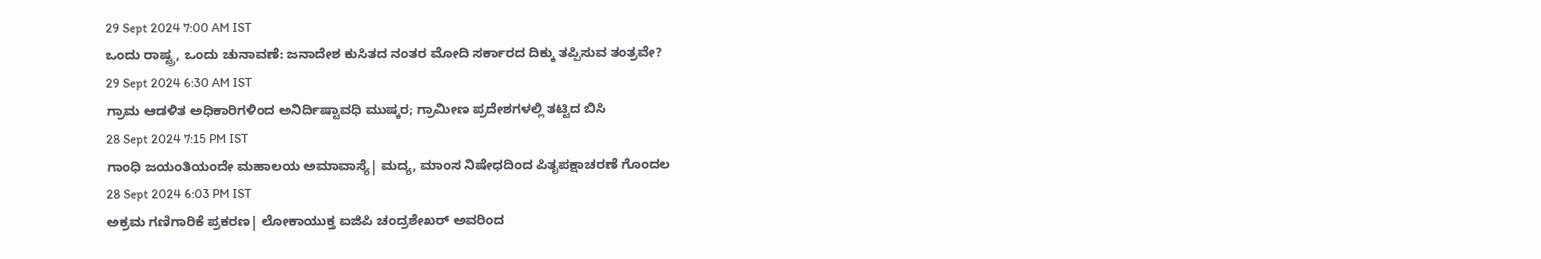29 Sept 2024 7:00 AM IST
ಒಂದು ರಾಷ್ಟ್ರ, ಒಂದು ಚುನಾವಣೆ: ಜನಾದೇಶ ಕುಸಿತದ ನಂತರ ಮೋದಿ ಸರ್ಕಾರದ ದಿಕ್ಕು ತಪ್ಪಿಸುವ ತಂತ್ರವೇ?
29 Sept 2024 6:30 AM IST
ಗ್ರಾಮ ಆಡಳಿತ ಅಧಿಕಾರಿಗಳಿಂದ ಅನಿರ್ದಿಷ್ಟಾವಧಿ ಮುಷ್ಕರ; ಗ್ರಾಮೀಣ ಪ್ರದೇಶಗಳಲ್ಲಿ ತಟ್ಟಿದ ಬಿಸಿ
28 Sept 2024 7:15 PM IST
ಗಾಂಧಿ ಜಯಂತಿಯಂದೇ ಮಹಾಲಯ ಅಮಾವಾಸ್ಯೆ| ಮದ್ಯ, ಮಾಂಸ ನಿಷೇಧದಿಂದ ಪಿತೃಪಕ್ಷಾಚರಣೆ ಗೊಂದಲ
28 Sept 2024 6:03 PM IST
ಅಕ್ರಮ ಗಣಿಗಾರಿಕೆ ಪ್ರಕರಣ| ಲೋಕಾಯುಕ್ತ ಐಜಿಪಿ ಚಂದ್ರಶೇಖರ್ ಅವರಿಂದ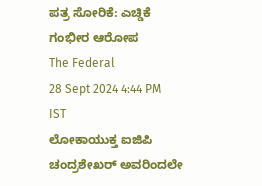ಪತ್ರ ಸೋರಿಕೆ: ಎಚ್ಡಿಕೆ ಗಂಭೀರ ಆರೋಪ
The Federal
28 Sept 2024 4:44 PM IST
ಲೋಕಾಯುಕ್ತ ಐಜಿಪಿ ಚಂದ್ರಶೇಖರ್ ಅವರಿಂದಲೇ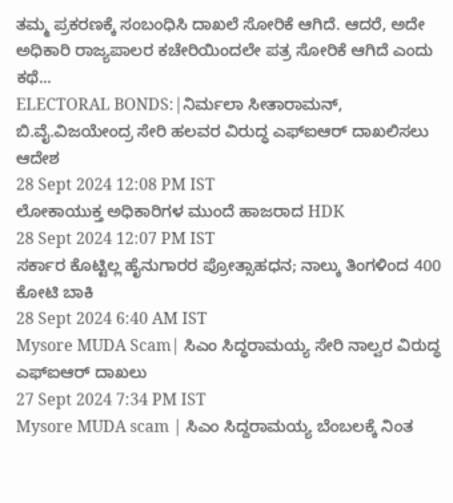ತಮ್ಮ ಪ್ರಕರಣಕ್ಕೆ ಸಂಬಂಧಿಸಿ ದಾಖಲೆ ಸೋರಿಕೆ ಆಗಿದೆ. ಆದರೆ, ಅದೇ ಅಧಿಕಾರಿ ರಾಜ್ಯಪಾಲರ ಕಚೇರಿಯಿಂದಲೇ ಪತ್ರ ಸೋರಿಕೆ ಆಗಿದೆ ಎಂದು ಕಥೆ...
ELECTORAL BONDS:|ನಿರ್ಮಲಾ ಸೀತಾರಾಮನ್, ಬಿ.ವೈ.ವಿಜಯೇಂದ್ರ ಸೇರಿ ಹಲವರ ವಿರುದ್ಧ ಎಫ್ಐಆರ್ ದಾಖಲಿಸಲು ಆದೇಶ
28 Sept 2024 12:08 PM IST
ಲೋಕಾಯುಕ್ತ ಅಧಿಕಾರಿಗಳ ಮುಂದೆ ಹಾಜರಾದ HDK
28 Sept 2024 12:07 PM IST
ಸರ್ಕಾರ ಕೊಟ್ಟಿಲ್ಲ ಹೈನುಗಾರರ ಪ್ರೋತ್ಸಾಹಧನ; ನಾಲ್ಕು ತಿಂಗಳಿಂದ 400 ಕೋಟಿ ಬಾಕಿ
28 Sept 2024 6:40 AM IST
Mysore MUDA Scam| ಸಿಎಂ ಸಿದ್ಧರಾಮಯ್ಯ ಸೇರಿ ನಾಲ್ವರ ವಿರುದ್ಧ ಎಫ್ಐಆರ್ ದಾಖಲು
27 Sept 2024 7:34 PM IST
Mysore MUDA scam | ಸಿಎಂ ಸಿದ್ದರಾಮಯ್ಯ ಬೆಂಬಲಕ್ಕೆ ನಿಂತ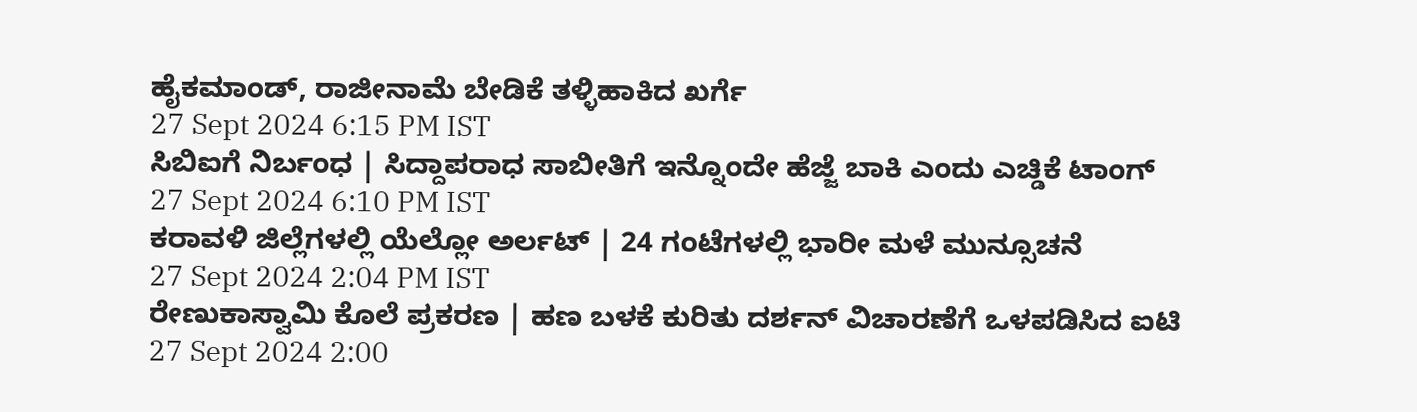ಹೈಕಮಾಂಡ್, ರಾಜೀನಾಮೆ ಬೇಡಿಕೆ ತಳ್ಳಿಹಾಕಿದ ಖರ್ಗೆ
27 Sept 2024 6:15 PM IST
ಸಿಬಿಐಗೆ ನಿರ್ಬಂಧ | ಸಿದ್ದಾಪರಾಧ ಸಾಬೀತಿಗೆ ಇನ್ನೊಂದೇ ಹೆಜ್ಜೆ ಬಾಕಿ ಎಂದು ಎಚ್ಡಿಕೆ ಟಾಂಗ್
27 Sept 2024 6:10 PM IST
ಕರಾವಳಿ ಜಿಲ್ಲೆಗಳಲ್ಲಿ ಯೆಲ್ಲೋ ಅರ್ಲಟ್ | 24 ಗಂಟೆಗಳಲ್ಲಿ ಭಾರೀ ಮಳೆ ಮುನ್ಸೂಚನೆ
27 Sept 2024 2:04 PM IST
ರೇಣುಕಾಸ್ವಾಮಿ ಕೊಲೆ ಪ್ರಕರಣ | ಹಣ ಬಳಕೆ ಕುರಿತು ದರ್ಶನ್ ವಿಚಾರಣೆಗೆ ಒಳಪಡಿಸಿದ ಐಟಿ
27 Sept 2024 2:00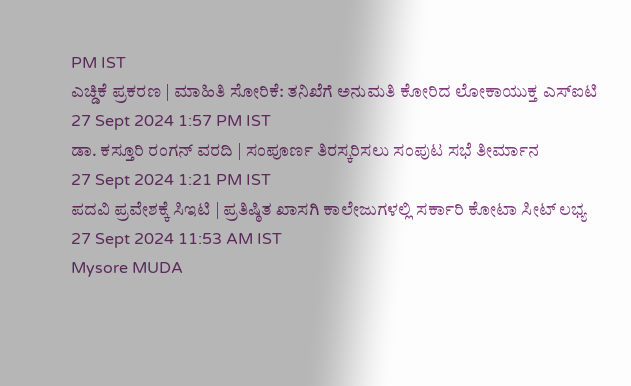PM IST
ಎಚ್ಡಿಕೆ ಪ್ರಕರಣ | ಮಾಹಿತಿ ಸೋರಿಕೆ: ತನಿಖೆಗೆ ಅನುಮತಿ ಕೋರಿದ ಲೋಕಾಯುಕ್ತ ಎಸ್ಐಟಿ
27 Sept 2024 1:57 PM IST
ಡಾ. ಕಸ್ತೂರಿ ರಂಗನ್ ವರದಿ | ಸಂಪೂರ್ಣ ತಿರಸ್ಕರಿಸಲು ಸಂಪುಟ ಸಭೆ ತೀರ್ಮಾನ
27 Sept 2024 1:21 PM IST
ಪದವಿ ಪ್ರವೇಶಕ್ಕೆ ಸಿಇಟಿ | ಪ್ರತಿಷ್ಠಿತ ಖಾಸಗಿ ಕಾಲೇಜುಗಳಲ್ಲಿ ಸರ್ಕಾರಿ ಕೋಟಾ ಸೀಟ್ ಲಭ್ಯ
27 Sept 2024 11:53 AM IST
Mysore MUDA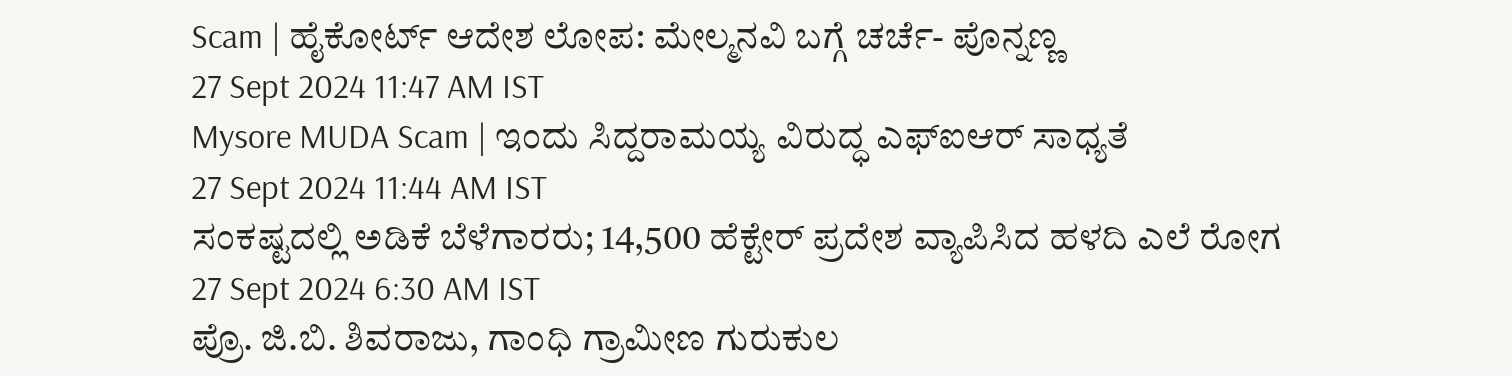Scam | ಹೈಕೋರ್ಟ್ ಆದೇಶ ಲೋಪ: ಮೇಲ್ಮನವಿ ಬಗ್ಗೆ ಚರ್ಚೆ- ಪೊನ್ನಣ್ಣ
27 Sept 2024 11:47 AM IST
Mysore MUDA Scam | ಇಂದು ಸಿದ್ದರಾಮಯ್ಯ ವಿರುದ್ಧ ಎಫ್ಐಆರ್ ಸಾಧ್ಯತೆ
27 Sept 2024 11:44 AM IST
ಸಂಕಷ್ಟದಲ್ಲಿ ಅಡಿಕೆ ಬೆಳೆಗಾರರು; 14,500 ಹೆಕ್ಟೇರ್ ಪ್ರದೇಶ ವ್ಯಾಪಿಸಿದ ಹಳದಿ ಎಲೆ ರೋಗ
27 Sept 2024 6:30 AM IST
ಪ್ರೊ. ಜಿ.ಬಿ. ಶಿವರಾಜು, ಗಾಂಧಿ ಗ್ರಾಮೀಣ ಗುರುಕುಲ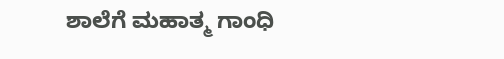ಶಾಲೆಗೆ ಮಹಾತ್ಮ ಗಾಂಧಿ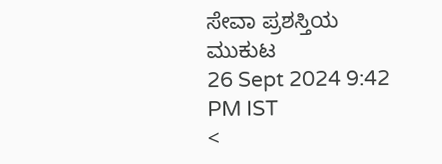ಸೇವಾ ಪ್ರಶಸ್ತಿಯ ಮುಕುಟ
26 Sept 2024 9:42 PM IST
<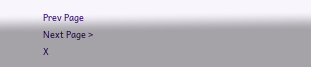Prev Page
Next Page >
X